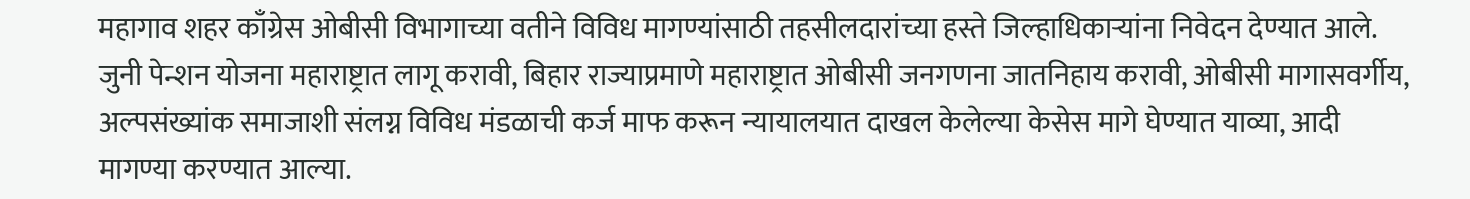महागाव शहर काँग्रेस ओबीसी विभागाच्या वतीने विविध मागण्यांसाठी तहसीलदारांच्या हस्ते जिल्हाधिकाऱ्यांना निवेदन देण्यात आले. जुनी पेन्शन योजना महाराष्ट्रात लागू करावी, बिहार राज्याप्रमाणे महाराष्ट्रात ओबीसी जनगणना जातनिहाय करावी, ओबीसी मागासवर्गीय, अल्पसंख्यांक समाजाशी संलग्न विविध मंडळाची कर्ज माफ करून न्यायालयात दाखल केलेल्या केसेस मागे घेण्यात याव्या, आदी मागण्या करण्यात आल्या.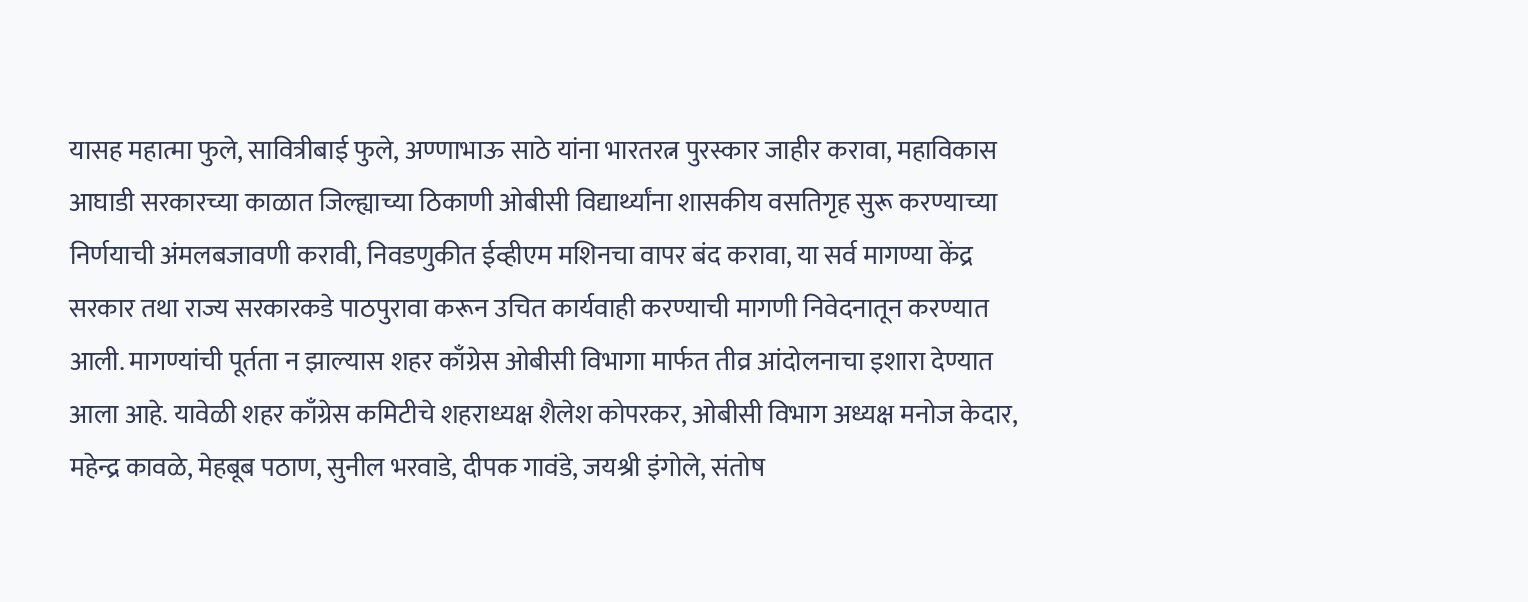यासह महात्मा फुले, सावित्रीबाई फुले, अण्णाभाऊ साठे यांना भारतरत्न पुरस्कार जाहीर करावा, महाविकास आघाडी सरकारच्या काळात जिल्ह्याच्या ठिकाणी ओबीसी विद्यार्थ्यांना शासकीय वसतिगृह सुरू करण्याच्या निर्णयाची अंमलबजावणी करावी, निवडणुकीत ईव्हीएम मशिनचा वापर बंद करावा, या सर्व मागण्या केंद्र सरकार तथा राज्य सरकारकडे पाठपुरावा करून उचित कार्यवाही करण्याची मागणी निवेदनातून करण्यात आली. मागण्यांची पूर्तता न झाल्यास शहर काँग्रेस ओबीसी विभागा मार्फत तीव्र आंदोलनाचा इशारा देण्यात आला आहे. यावेळी शहर काँग्रेस कमिटीचे शहराध्यक्ष शैलेश कोपरकर, ओबीसी विभाग अध्यक्ष मनोज केदार, महेन्द्र कावळे, मेहबूब पठाण, सुनील भरवाडे, दीपक गावंडे, जयश्री इंगोले, संतोष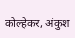कोल्हेकर, अंकुश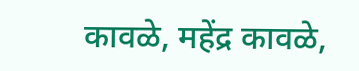कावळे, महेंद्र कावळे,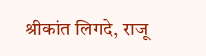श्रीकांत लिगदे, राजू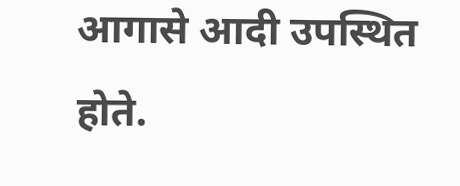आगासे आदी उपस्थित होते.